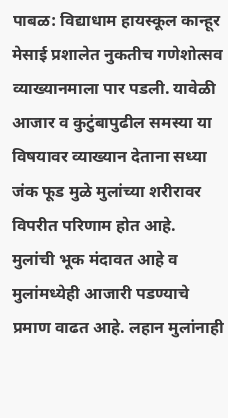पाबळ: विद्याधाम हायस्कूल कान्हूर मेसाई प्रशालेत नुकतीच गणेशोत्सव व्याख्यानमाला पार पडली. यावेळी आजार व कुटुंबापुढील समस्या या विषयावर व्याख्यान देताना सध्या जंक फूड मुळे मुलांच्या शरीरावर विपरीत परिणाम होत आहे.
मुलांची भूक मंदावत आहे व मुलांमध्येही आजारी पडण्याचे प्रमाण वाढत आहे. लहान मुलांनाही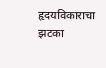हृदयविकाराचा झटका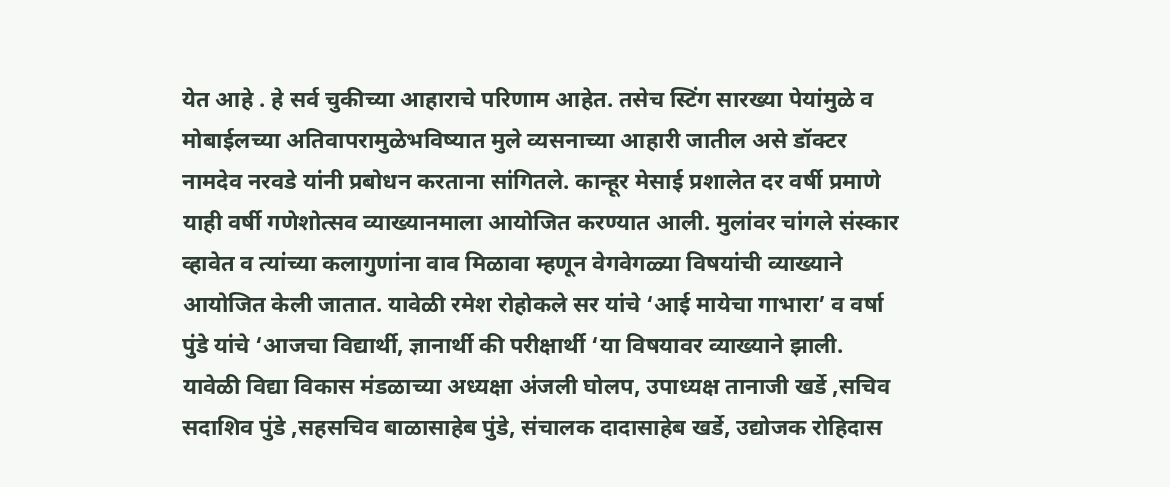येत आहे . हे सर्व चुकीच्या आहाराचे परिणाम आहेत. तसेच स्टिंग सारख्या पेयांमुळे व मोबाईलच्या अतिवापरामुळेभविष्यात मुले व्यसनाच्या आहारी जातील असे डॉक्टर नामदेव नरवडे यांनी प्रबोधन करताना सांगितले. कान्हूर मेसाई प्रशालेत दर वर्षी प्रमाणे याही वर्षी गणेशोत्सव व्याख्यानमाला आयोजित करण्यात आली. मुलांवर चांगले संस्कार व्हावेत व त्यांच्या कलागुणांना वाव मिळावा म्हणून वेगवेगळ्या विषयांची व्याख्याने आयोजित केली जातात. यावेळी रमेश रोहोकले सर यांचे ‘आई मायेचा गाभारा’ व वर्षा पुंडे यांचे ‘आजचा विद्यार्थी, ज्ञानार्थी की परीक्षार्थी ‘या विषयावर व्याख्याने झाली.
यावेळी विद्या विकास मंडळाच्या अध्यक्षा अंजली घोलप, उपाध्यक्ष तानाजी खर्डे ,सचिव सदाशिव पुंडे ,सहसचिव बाळासाहेब पुंडे, संचालक दादासाहेब खर्डे, उद्योजक रोहिदास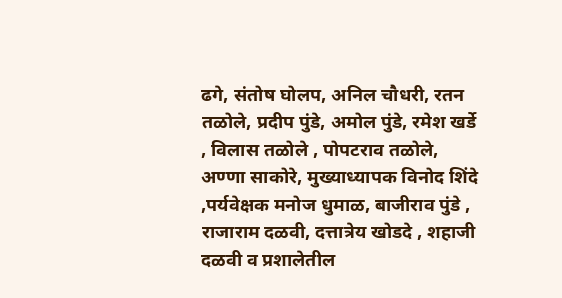ढगे, संतोष घोलप, अनिल चौधरी, रतन तळोले, प्रदीप पुंडे, अमोल पुंडे, रमेश खर्डे , विलास तळोले , पोपटराव तळोले, अण्णा साकोरे, मुख्याध्यापक विनोद शिंदे ,पर्यवेक्षक मनोज धुमाळ, बाजीराव पुंडे , राजाराम दळवी, दत्तात्रेय खोडदे , शहाजी दळवी व प्रशालेतील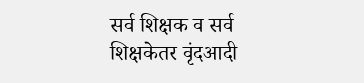सर्व शिक्षक व सर्व शिक्षकेतर वृंदआदी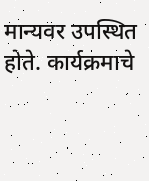मान्यवर उपस्थित होते. कार्यक्रमाचे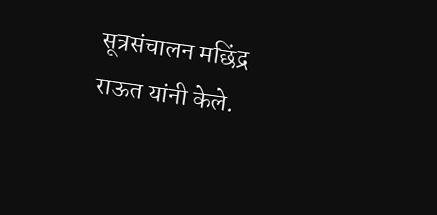सूत्रसंचालन मछिंद्र राऊत यांनी केले.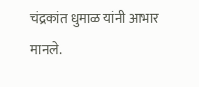चंद्रकांत धुमाळ यांनी आभार मानले.